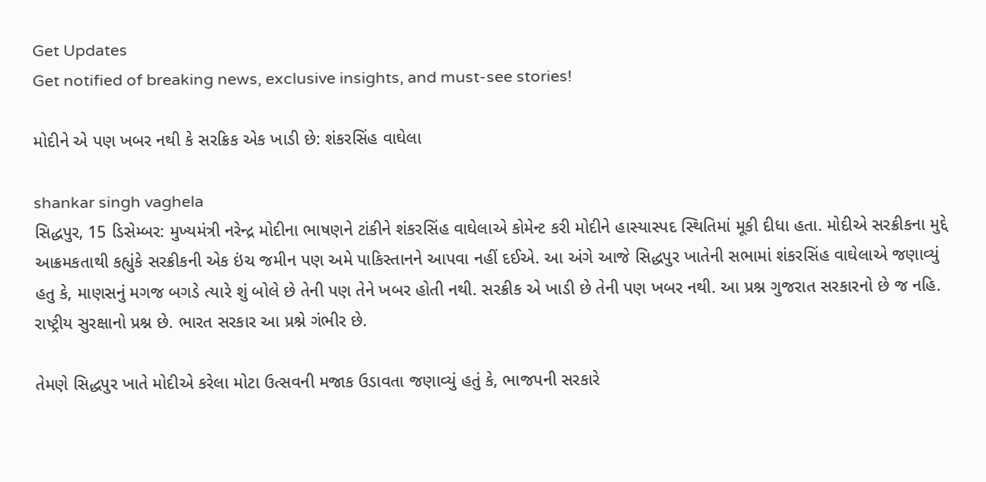Get Updates
Get notified of breaking news, exclusive insights, and must-see stories!

મોદીને એ પણ ખબર નથી કે સરક્રિક એક ખાડી છે: શંકરસિંહ વાઘેલા

shankar singh vaghela
સિદ્ધપુર, 15 ડિસેમ્બર: મુખ્યમંત્રી નરેન્દ્ર મોદીના ભાષણને ટાંકીને શંકરસિંહ વાઘેલાએ કોમેન્ટ કરી મોદીને હાસ્યાસ્પદ સ્થિતિમાં મૂકી દીધા હતા. મોદીએ સરક્રીકના મુદ્દે આક્રમકતાથી કહ્યુંકે સરક્રીકની એક ઇંચ જમીન પણ અમે પાકિસ્તાનને આપવા નહીં દઈએ. આ અંગે આજે સિદ્ધપુર ખાતેની સભામાં શંકરસિંહ વાઘેલાએ જણાવ્યું હતુ કે, માણસનું મગજ બગડે ત્યારે શું બોલે છે તેની પણ તેને ખબર હોતી નથી. સરક્રીક એ ખાડી છે તેની પણ ખબર નથી. આ પ્રશ્ન ગુજરાત સરકારનો છે જ નહિ. રાષ્ટ્રીય સુરક્ષાનો પ્રશ્ન છે. ભારત સરકાર આ પ્રશ્ને ગંભીર છે.

તેમણે સિદ્ધપુર ખાતે મોદીએ કરેલા મોટા ઉત્સવની મજાક ઉડાવતા જણાવ્યું હતું કે, ભાજપની સરકારે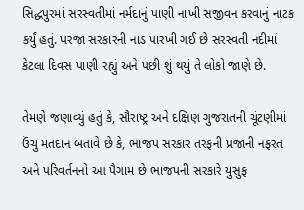સિદ્ધપુરમાં સરસ્વતીમાં નર્મદાનું પાણી નાખી સજીવન કરવાનું નાટક કર્યું હતું. પરજા સરકારની નાડ પારખી ગઈ છે સરસ્વતી નદીમાં કેટલા દિવસ પાણી રહ્યું અને પછી શું થયું તે લોકો જાણે છે.

તેમણે જણાવ્યું હતું કે, સૌરાષ્ટ્ર અને દક્ષિણ ગુજરાતની ચૂંટણીમાં ઉંચુ મતદાન બતાવે છે કે, ભાજપ સરકાર તરફની પ્રજાની નફરત અને પરિવર્તનનો આ પૈગામ છે ભાજપની સરકારે યુસુફ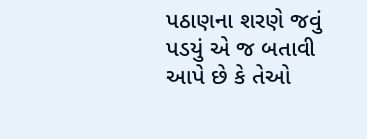પઠાણના શરણે જવું પડયું એ જ બતાવી આપે છે કે તેઓ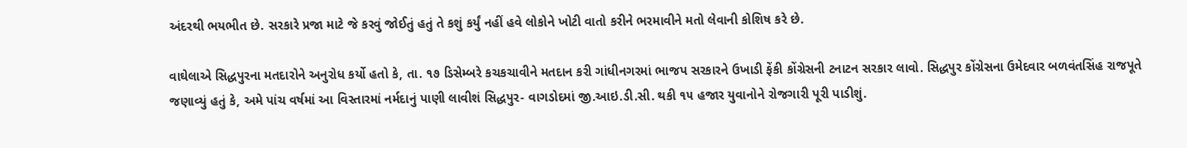અંદરથી ભયભીત છે. સરકારે પ્રજા માટે જે કરવું જોઈતું હતું તે કશું કર્યું નહીં હવે લોકોને ખોટી વાતો કરીને ભરમાવીને મતો લેવાની કોશિષ કરે છે.

વાઘેલાએ સિદ્ધપુરના મતદારોને અનુરોધ કર્યો હતો કે, તા. ૧૭ ડિસેમ્બરે કચકચાવીને મતદાન કરી ગાંધીનગરમાં ભાજપ સરકારને ઉખાડી ફેંકી કોંગ્રેસની ટનાટન સરકાર લાવો. સિદ્ધપુર કોંગ્રેસના ઉમેદવાર બળવંતસિંહ રાજપૂતે જણાવ્યું હતું કે, અમે પાંચ વર્ષમાં આ વિસ્તારમાં નર્મદાનું પાણી લાવીશં સિદ્ધપુર- વાગડોદમાં જી.આઇ.ડી.સી. થકી ૧૫ હજાર યુવાનોને રોજગારી પૂરી પાડીશું.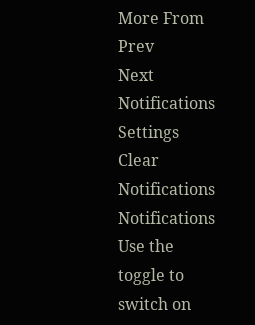More From
Prev
Next
Notifications
Settings
Clear Notifications
Notifications
Use the toggle to switch on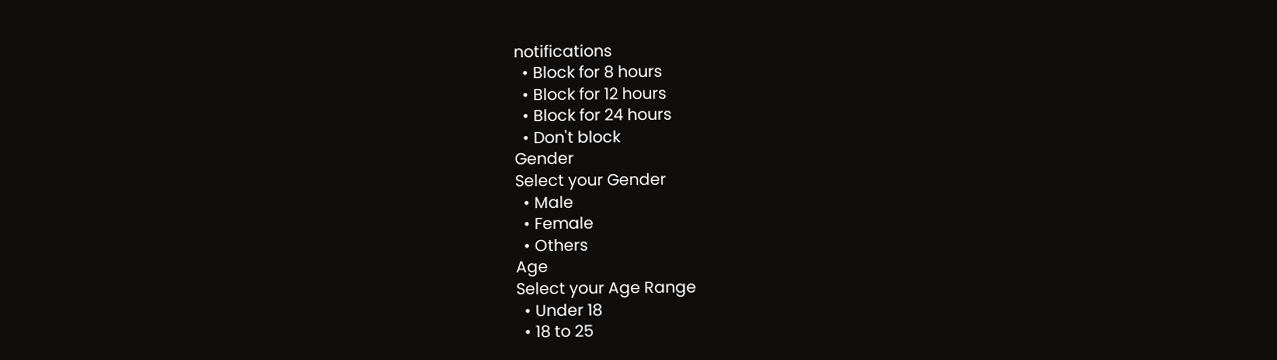notifications
  • Block for 8 hours
  • Block for 12 hours
  • Block for 24 hours
  • Don't block
Gender
Select your Gender
  • Male
  • Female
  • Others
Age
Select your Age Range
  • Under 18
  • 18 to 25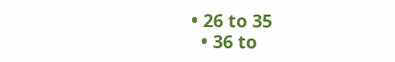• 26 to 35
  • 36 to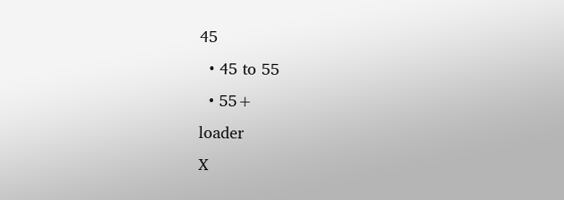45
  • 45 to 55
  • 55+
loader
X